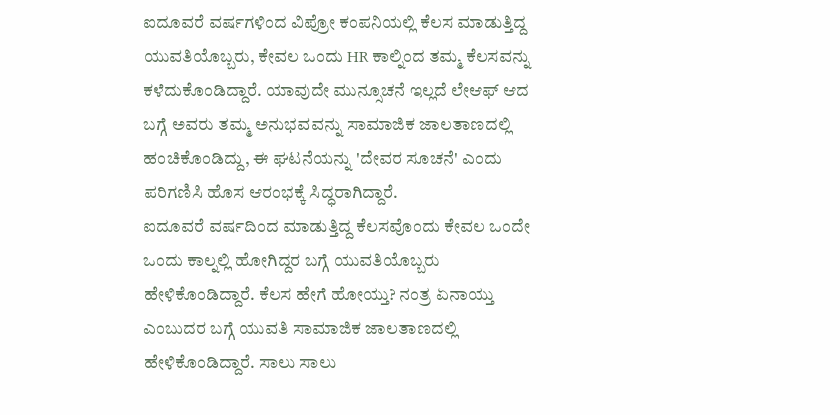ಐದೂವರೆ ವರ್ಷಗಳಿಂದ ವಿಪ್ರೋ ಕಂಪನಿಯಲ್ಲಿ ಕೆಲಸ ಮಾಡುತ್ತಿದ್ದ ಯುವತಿಯೊಬ್ಬರು, ಕೇವಲ ಒಂದು HR ಕಾಲ್ನಿಂದ ತಮ್ಮ ಕೆಲಸವನ್ನು ಕಳೆದುಕೊಂಡಿದ್ದಾರೆ. ಯಾವುದೇ ಮುನ್ಸೂಚನೆ ಇಲ್ಲದೆ ಲೇಆಫ್ ಆದ ಬಗ್ಗೆ ಅವರು ತಮ್ಮ ಅನುಭವವನ್ನು ಸಾಮಾಜಿಕ ಜಾಲತಾಣದಲ್ಲಿ ಹಂಚಿಕೊಂಡಿದ್ದು, ಈ ಘಟನೆಯನ್ನು 'ದೇವರ ಸೂಚನೆ' ಎಂದು ಪರಿಗಣಿಸಿ ಹೊಸ ಆರಂಭಕ್ಕೆ ಸಿದ್ಧರಾಗಿದ್ದಾರೆ.
ಐದೂವರೆ ವರ್ಷದಿಂದ ಮಾಡುತ್ತಿದ್ದ ಕೆಲಸವೊಂದು ಕೇವಲ ಒಂದೇ ಒಂದು ಕಾಲ್ನಲ್ಲಿ ಹೋಗಿದ್ದರ ಬಗ್ಗೆ ಯುವತಿಯೊಬ್ಬರು ಹೇಳಿಕೊಂಡಿದ್ದಾರೆ. ಕೆಲಸ ಹೇಗೆ ಹೋಯ್ತು? ನಂತ್ರ ಏನಾಯ್ತು ಎಂಬುದರ ಬಗ್ಗೆ ಯುವತಿ ಸಾಮಾಜಿಕ ಜಾಲತಾಣದಲ್ಲಿ ಹೇಳಿಕೊಂಡಿದ್ದಾರೆ. ಸಾಲು ಸಾಲು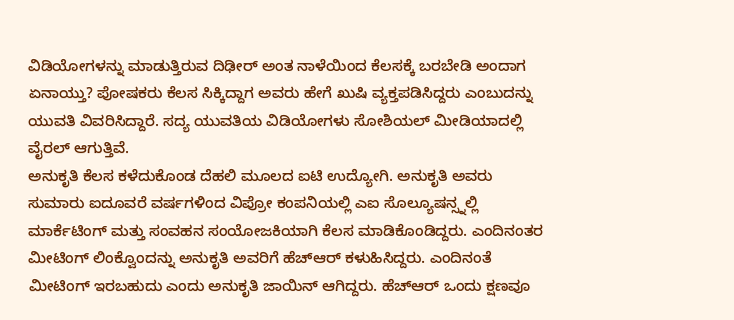ವಿಡಿಯೋಗಳನ್ನು ಮಾಡುತ್ತಿರುವ ದಿಢೀರ್ ಅಂತ ನಾಳೆಯಿಂದ ಕೆಲಸಕ್ಕೆ ಬರಬೇಡಿ ಅಂದಾಗ ಏನಾಯ್ತು? ಪೋಷಕರು ಕೆಲಸ ಸಿಕ್ಕಿದ್ದಾಗ ಅವರು ಹೇಗೆ ಖುಷಿ ವ್ಯಕ್ತಪಡಿಸಿದ್ದರು ಎಂಬುದನ್ನು ಯುವತಿ ವಿವರಿಸಿದ್ದಾರೆ. ಸದ್ಯ ಯುವತಿಯ ವಿಡಿಯೋಗಳು ಸೋಶಿಯಲ್ ಮೀಡಿಯಾದಲ್ಲಿ ವೈರಲ್ ಆಗುತ್ತಿವೆ.
ಅನುಕೃತಿ ಕೆಲಸ ಕಳೆದುಕೊಂಡ ದೆಹಲಿ ಮೂಲದ ಐಟಿ ಉದ್ಯೋಗಿ. ಅನುಕೃತಿ ಅವರು ಸುಮಾರು ಐದೂವರೆ ವರ್ಷಗಳಿಂದ ವಿಪ್ರೋ ಕಂಪನಿಯಲ್ಲಿ ಎಐ ಸೊಲ್ಯೂಷನ್ಸ್ನಲ್ಲಿ ಮಾರ್ಕೆಟಿಂಗ್ ಮತ್ತು ಸಂವಹನ ಸಂಯೋಜಕಿಯಾಗಿ ಕೆಲಸ ಮಾಡಿಕೊಂಡಿದ್ದರು. ಎಂದಿನಂತರ ಮೀಟಿಂಗ್ ಲಿಂಕ್ವೊಂದನ್ನು ಅನುಕೃತಿ ಅವರಿಗೆ ಹೆಚ್ಆರ್ ಕಳುಹಿಸಿದ್ದರು. ಎಂದಿನಂತೆ ಮೀಟಿಂಗ್ ಇರಬಹುದು ಎಂದು ಅನುಕೃತಿ ಜಾಯಿನ್ ಆಗಿದ್ದರು. ಹೆಚ್ಆರ್ ಒಂದು ಕ್ಷಣವೂ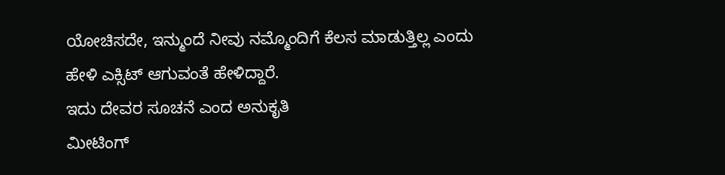ಯೋಚಿಸದೇ, ಇನ್ಮುಂದೆ ನೀವು ನಮ್ಮೊಂದಿಗೆ ಕೆಲಸ ಮಾಡುತ್ತಿಲ್ಲ ಎಂದು ಹೇಳಿ ಎಕ್ಸಿಟ್ ಆಗುವಂತೆ ಹೇಳಿದ್ದಾರೆ.
ಇದು ದೇವರ ಸೂಚನೆ ಎಂದ ಅನುಕೃತಿ
ಮೀಟಿಂಗ್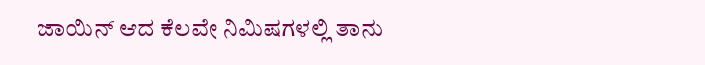ಜಾಯಿನ್ ಆದ ಕೆಲವೇ ನಿಮಿಷಗಳಲ್ಲಿ ತಾನು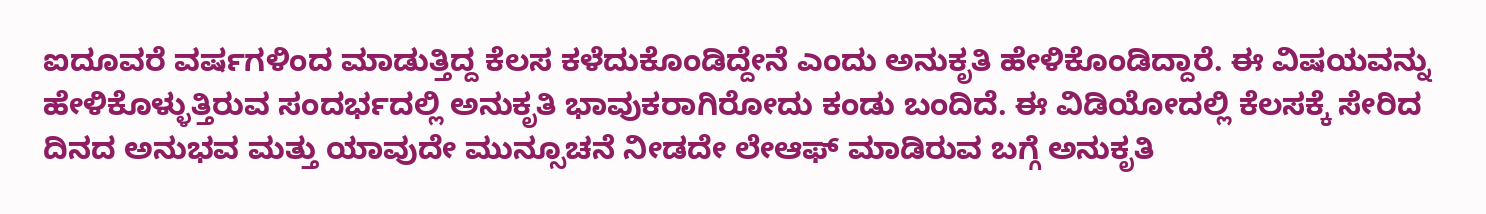ಐದೂವರೆ ವರ್ಷಗಳಿಂದ ಮಾಡುತ್ತಿದ್ದ ಕೆಲಸ ಕಳೆದುಕೊಂಡಿದ್ದೇನೆ ಎಂದು ಅನುಕೃತಿ ಹೇಳಿಕೊಂಡಿದ್ದಾರೆ. ಈ ವಿಷಯವನ್ನು ಹೇಳಿಕೊಳ್ಳುತ್ತಿರುವ ಸಂದರ್ಭದಲ್ಲಿ ಅನುಕೃತಿ ಭಾವುಕರಾಗಿರೋದು ಕಂಡು ಬಂದಿದೆ. ಈ ವಿಡಿಯೋದಲ್ಲಿ ಕೆಲಸಕ್ಕೆ ಸೇರಿದ ದಿನದ ಅನುಭವ ಮತ್ತು ಯಾವುದೇ ಮುನ್ಸೂಚನೆ ನೀಡದೇ ಲೇಆಫ್ ಮಾಡಿರುವ ಬಗ್ಗೆ ಅನುಕೃತಿ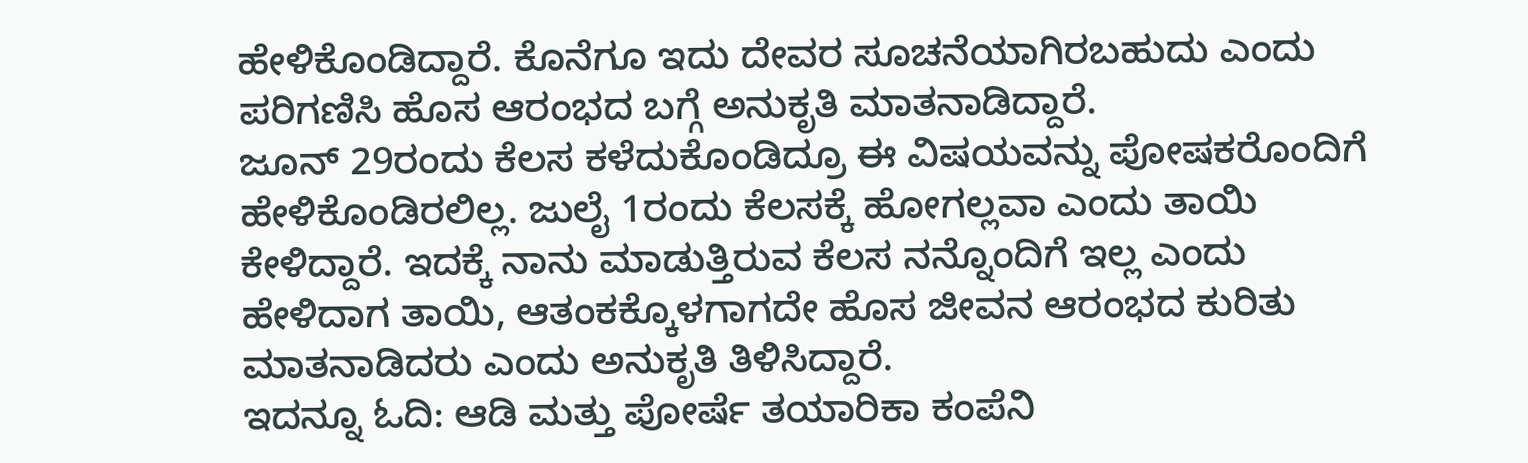ಹೇಳಿಕೊಂಡಿದ್ದಾರೆ. ಕೊನೆಗೂ ಇದು ದೇವರ ಸೂಚನೆಯಾಗಿರಬಹುದು ಎಂದು ಪರಿಗಣಿಸಿ ಹೊಸ ಆರಂಭದ ಬಗ್ಗೆ ಅನುಕೃತಿ ಮಾತನಾಡಿದ್ದಾರೆ.
ಜೂನ್ 29ರಂದು ಕೆಲಸ ಕಳೆದುಕೊಂಡಿದ್ರೂ ಈ ವಿಷಯವನ್ನು ಪೋಷಕರೊಂದಿಗೆ ಹೇಳಿಕೊಂಡಿರಲಿಲ್ಲ. ಜುಲೈ 1ರಂದು ಕೆಲಸಕ್ಕೆ ಹೋಗಲ್ಲವಾ ಎಂದು ತಾಯಿ ಕೇಳಿದ್ದಾರೆ. ಇದಕ್ಕೆ ನಾನು ಮಾಡುತ್ತಿರುವ ಕೆಲಸ ನನ್ನೊಂದಿಗೆ ಇಲ್ಲ ಎಂದು ಹೇಳಿದಾಗ ತಾಯಿ, ಆತಂಕಕ್ಕೊಳಗಾಗದೇ ಹೊಸ ಜೀವನ ಆರಂಭದ ಕುರಿತು ಮಾತನಾಡಿದರು ಎಂದು ಅನುಕೃತಿ ತಿಳಿಸಿದ್ದಾರೆ.
ಇದನ್ನೂ ಓದಿ: ಆಡಿ ಮತ್ತು ಪೋರ್ಷೆ ತಯಾರಿಕಾ ಕಂಪೆನಿ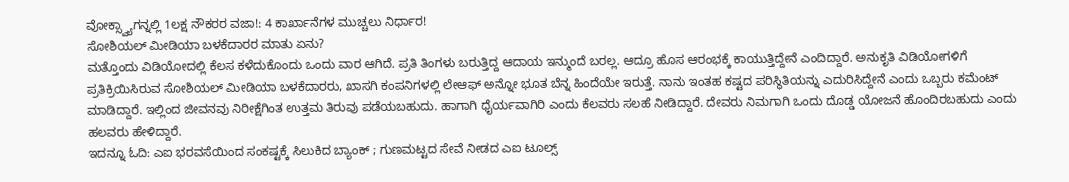ವೋಕ್ಸ್ವ್ಯಾಗನ್ನಲ್ಲಿ 1ಲಕ್ಷ ನೌಕರರ ವಜಾ!: 4 ಕಾರ್ಖಾನೆಗಳ ಮುಚ್ಚಲು ನಿರ್ಧಾರ!
ಸೋಶಿಯಲ್ ಮೀಡಿಯಾ ಬಳಕೆದಾರರ ಮಾತು ಏನು?
ಮತ್ತೊಂದು ವಿಡಿಯೋದಲ್ಲಿ ಕೆಲಸ ಕಳೆದುಕೊಂದು ಒಂದು ವಾರ ಆಗಿದೆ. ಪ್ರತಿ ತಿಂಗಳು ಬರುತ್ತಿದ್ದ ಆದಾಯ ಇನ್ಮುಂದೆ ಬರಲ್ಲ. ಆದ್ರೂ ಹೊಸ ಆರಂಭಕ್ಕೆ ಕಾಯುತ್ತಿದ್ದೇನೆ ಎಂದಿದ್ದಾರೆ. ಅನುಕೃತಿ ವಿಡಿಯೋಗಳಿಗೆ ಪ್ರತಿಕ್ರಿಯಿಸಿರುವ ಸೋಶಿಯಲ್ ಮೀಡಿಯಾ ಬಳಕೆದಾರರು, ಖಾಸಗಿ ಕಂಪನಿಗಳಲ್ಲಿ ಲೇಆಫ್ ಅನ್ನೋ ಭೂತ ಬೆನ್ನ ಹಿಂದೆಯೇ ಇರುತ್ತೆ. ನಾನು ಇಂತಹ ಕಷ್ಟದ ಪರಿಸ್ಥಿತಿಯನ್ನು ಎದುರಿಸಿದ್ದೇನೆ ಎಂದು ಒಬ್ಬರು ಕಮೆಂಟ್ ಮಾಡಿದ್ದಾರೆ. ಇಲ್ಲಿಂದ ಜೀವನವು ನಿರೀಕ್ಷೆಗಿಂತ ಉತ್ತಮ ತಿರುವು ಪಡೆಯಬಹುದು. ಹಾಗಾಗಿ ಧೈರ್ಯವಾಗಿರಿ ಎಂದು ಕೆಲವರು ಸಲಹೆ ನೀಡಿದ್ದಾರೆ. ದೇವರು ನಿಮಗಾಗಿ ಒಂದು ದೊಡ್ಡ ಯೋಜನೆ ಹೊಂದಿರಬಹುದು ಎಂದು ಹಲವರು ಹೇಳಿದ್ದಾರೆ.
ಇದನ್ನೂ ಓದಿ: ಎಐ ಭರವಸೆಯಿಂದ ಸಂಕಷ್ಟಕ್ಕೆ ಸಿಲುಕಿದ ಬ್ಯಾಂಕ್ ; ಗುಣಮಟ್ಟದ ಸೇವೆ ನೀಡದ ಎಐ ಟೂಲ್ಸ್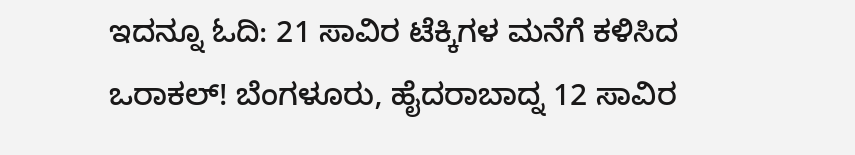ಇದನ್ನೂ ಓದಿ: 21 ಸಾವಿರ ಟೆಕ್ಕಿಗಳ ಮನೆಗೆ ಕಳಿಸಿದ ಒರಾಕಲ್! ಬೆಂಗಳೂರು, ಹೈದರಾಬಾದ್ನ 12 ಸಾವಿರ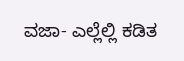ವಜಾ- ಎಲ್ಲೆಲ್ಲಿ ಕಡಿತ